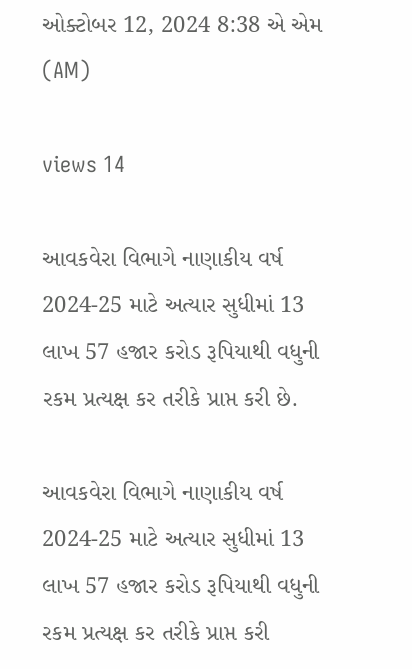ઓક્ટોબર 12, 2024 8:38 એ એમ (AM)

views 14

આવકવેરા વિભાગે નાણાકીય વર્ષ 2024-25 માટે અત્યાર સુધીમાં 13 લાખ 57 હજાર કરોડ રૂપિયાથી વધુની રકમ પ્રત્યક્ષ કર તરીકે પ્રાપ્ત કરી છે.

આવકવેરા વિભાગે નાણાકીય વર્ષ 2024-25 માટે અત્યાર સુધીમાં 13 લાખ 57 હજાર કરોડ રૂપિયાથી વધુની રકમ પ્રત્યક્ષ કર તરીકે પ્રાપ્ત કરી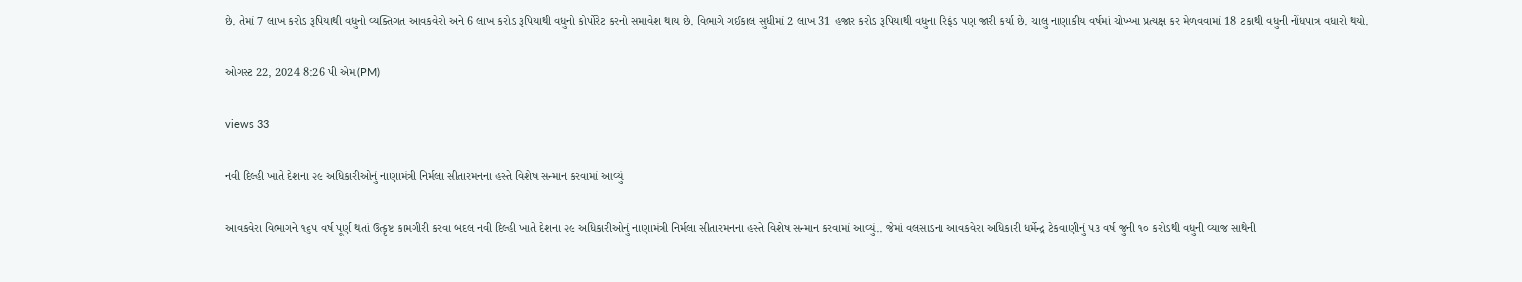છે. તેમાં 7 લાખ કરોડ રૂપિયાથી વધુનો વ્યક્તિગત આવકવેરો અને 6 લાખ કરોડ રૂપિયાથી વધુનો કોર્પોરેટ કરનો સમાવેશ થાય છે. વિભાગે ગઈકાલ સુધીમાં 2 લાખ 31 હજાર કરોડ રૂપિયાથી વધુના રિફંડ પણ જારી કર્યા છે. ચાલુ નાણાકીય વર્ષમાં ચોખ્ખા પ્રત્યક્ષ કર મેળવવામાં 18 ટકાથી વધુની નોંધપાત્ર વધારો થયો.

ઓગસ્ટ 22, 2024 8:26 પી એમ(PM)

views 33

નવી દિલ્હી ખાતે દેશના ૨૯ અધિકારીઓનું નાણામંત્રી નિર્મલા સીતારમનના હસ્તે વિશેષ સન્માન કરવામાં આવ્યું

આવકવેરા વિભાગને ૧૬૫ વર્ષ પૂર્ણ થતાં ઉત્કૃષ્ટ કામગીરી કરવા બદલ નવી દિલ્હી ખાતે દેશના ૨૯ અધિકારીઓનું નાણામંત્રી નિર્મલા સીતારમનના હસ્તે વિશેષ સન્માન કરવામાં આવ્યું.. જેમાં વલસાડના આવકવેરા અધિકારી ધર્મેન્દ્ર ટેકવાણીનું ૫૩ વર્ષ જુની ૧૦ કરોડથી વધુની વ્યાજ સાથેની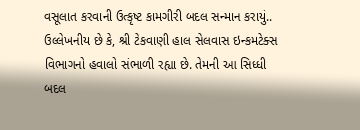વસૂલાત કરવાની ઉત્કૃષ્ટ કામગીરી બદલ સન્માન કરાયું.. ઉલ્લેખનીય છે કે, શ્રી ટેકવાણી હાલ સેલવાસ ઇન્કમટેક્સ વિભાગનો હવાલો સંભાળી રહ્યા છે. તેમની આ સિધ્ધી બદલ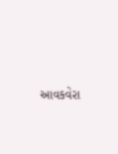આવકવેરા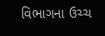વિભાગના ઉચ્ચ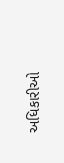અધિકારીઓ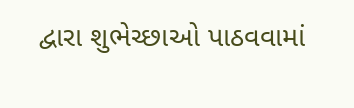દ્વારા શુભેચ્છાઓ પાઠવવામાં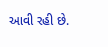આવી રહી છે.